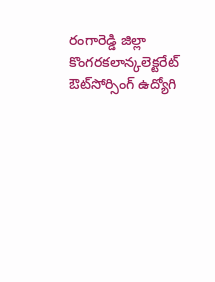రంగారెడ్డి జిల్లా కొంగరకలాన్కలెక్టరేట్ ఔట్‌‌సోర్సింగ్ ఉద్యోగి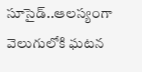సూసైడ్..ఆలస్యంగా వెలుగులోకి ఘటన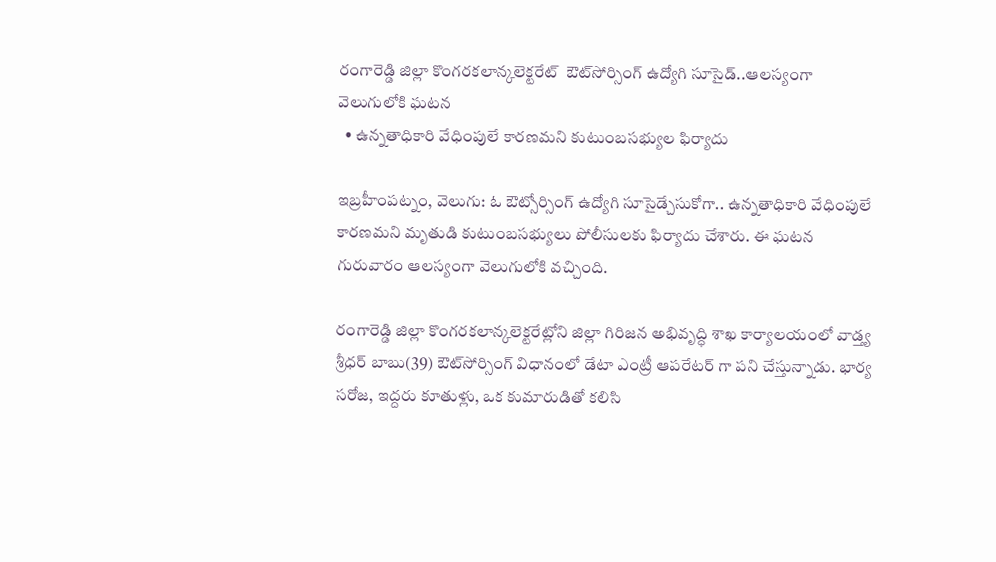రంగారెడ్డి జిల్లా కొంగరకలాన్కలెక్టరేట్  ఔట్‌‌సోర్సింగ్ ఉద్యోగి సూసైడ్..ఆలస్యంగా వెలుగులోకి ఘటన
  • ఉన్నతాధికారి వేధింపులే కారణమని కుటుంబసభ్యుల ఫిర్యాదు

ఇబ్రహీంపట్నం, వెలుగు: ఓ ఔట్సోర్సింగ్ ఉద్యోగి సూసైడ్చేసుకోగా.. ఉన్నతాధికారి వేధింపులే కారణమని మృతుడి కుటుంబసభ్యులు పోలీసులకు ఫిర్యాదు చేశారు. ఈ ఘటన గురువారం ఆలస్యంగా వెలుగులోకి వచ్చింది.

రంగారెడ్డి జిల్లా కొంగరకలాన్కలెక్టరేట్లోని జిల్లా గిరిజన అభివృద్ధి శాఖ కార్యాలయంలో వాడ్త్య శ్రీధర్ బాబు(39) ఔట్‌‌సోర్సింగ్‌‌ విధానంలో డేటా ఎంట్రీ ఆపరేటర్ గా పని చేస్తున్నాడు. భార్య సరోజ, ఇద్దరు కూతుళ్లు, ఒక కుమారుడితో కలిసి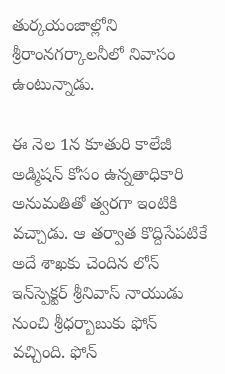తుర్కయంజాల్లోని శ్రీరాంనగర్కాలనీలో నివాసం ఉంటున్నాడు.

ఈ నెల 1న కూతురి కాలేజీ అడ్మిషన్ కోసం ఉన్నతాధికారి అనుమతితో త్వరగా ఇంటికి వచ్చాడు. ఆ తర్వాత కొద్దిసేపటికే అదే శాఖకు చెందిన లోన్ ఇన్‌‌స్పెక్టర్ శ్రీనివాస్ నాయుడు నుంచి శ్రీధర్బాబుకు ఫోన్ వచ్చింది. ఫోన్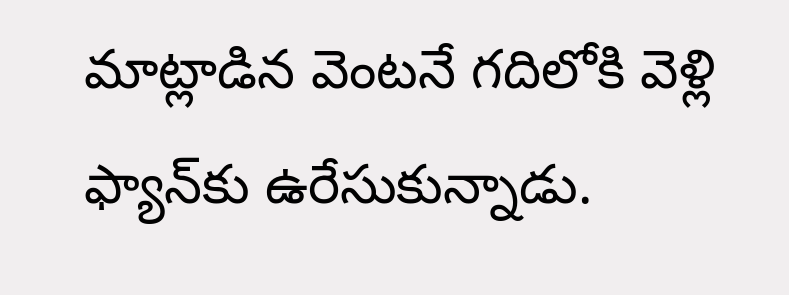మాట్లాడిన వెంటనే గదిలోకి వెళ్లి ఫ్యాన్‌‌కు ఉరేసుకున్నాడు.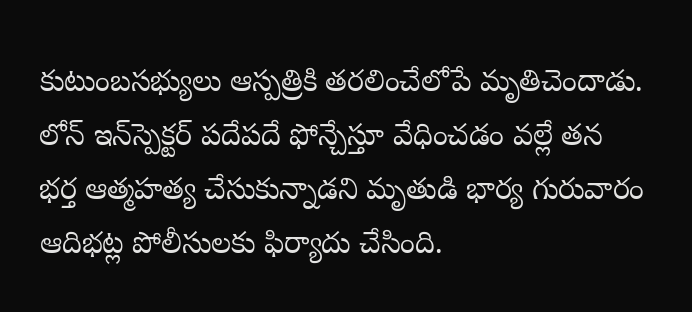కుటుంబసభ్యులు ఆస్పత్రికి తరలించేలోపే మృతిచెందాడు. లోన్ ఇన్‌‌స్పెక్టర్ పదేపదే ఫోన్చేస్తూ వేధించడం వల్లే తన భర్త ఆత్మహత్య చేసుకున్నాడని మృతుడి భార్య గురువారం ఆదిభట్ల పోలీసులకు ఫిర్యాదు చేసింది.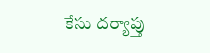కేసు దర్యాప్తు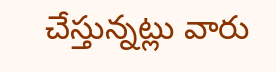చేస్తున్నట్లు వారు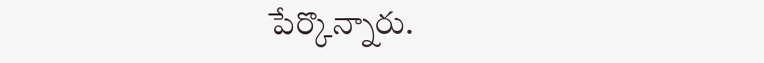పేర్కొన్నారు.